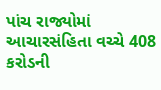પાંચ રાજ્યોમાં આચારસંહિતા વચ્ચે 408 કરોડની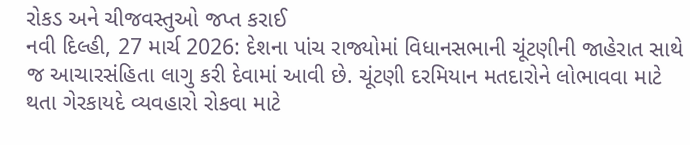રોકડ અને ચીજવસ્તુઓ જપ્ત કરાઈ
નવી દિલ્હી, 27 માર્ચ 2026: દેશના પાંચ રાજ્યોમાં વિધાનસભાની ચૂંટણીની જાહેરાત સાથે જ આચારસંહિતા લાગુ કરી દેવામાં આવી છે. ચૂંટણી દરમિયાન મતદારોને લોભાવવા માટે થતા ગેરકાયદે વ્યવહારો રોકવા માટે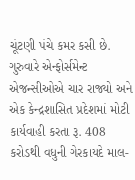ચૂંટણી પંચે કમર કસી છે. ગુરુવારે એન્ફોર્સમેન્ટ એજન્સીઓએ ચાર રાજ્યો અને એક કેન્દ્રશાસિત પ્રદેશમાં મોટી કાર્યવાહી કરતા રૂ. 408 કરોડથી વધુની ગેરકાયદે માલ-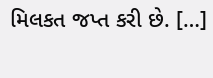મિલકત જપ્ત કરી છે. […]